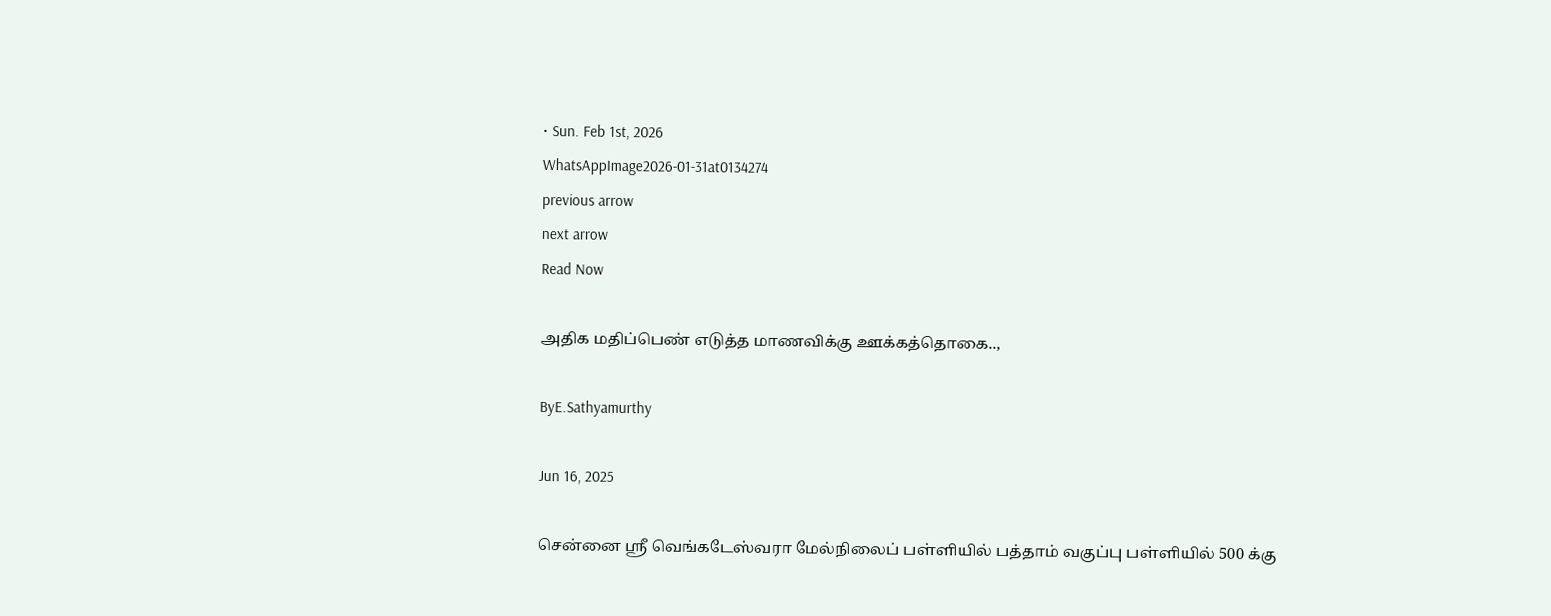• Sun. Feb 1st, 2026
WhatsAppImage2026-01-31at0134274
previous arrow
next arrow
Read Now

அதிக மதிப்பெண் எடுத்த மாணவிக்கு ஊக்கத்தொகை..,

ByE.Sathyamurthy

Jun 16, 2025

சென்னை ஸ்ரீ வெங்கடேஸ்வரா மேல்நிலைப் பள்ளியில் பத்தாம் வகுப்பு பள்ளியில் 500 க்கு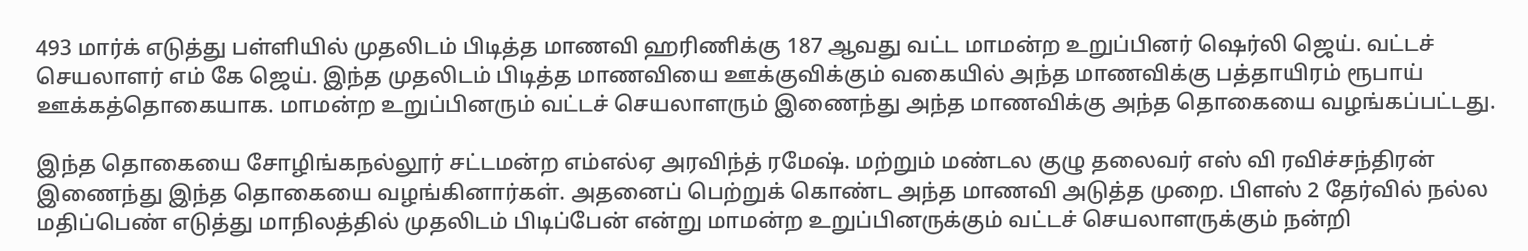493 மார்க் எடுத்து பள்ளியில் முதலிடம் பிடித்த மாணவி ஹரிணிக்கு 187 ஆவது வட்ட மாமன்ற உறுப்பினர் ஷெர்லி ஜெய். வட்டச் செயலாளர் எம் கே ஜெய். இந்த முதலிடம் பிடித்த மாணவியை ஊக்குவிக்கும் வகையில் அந்த மாணவிக்கு பத்தாயிரம் ரூபாய் ஊக்கத்தொகையாக. மாமன்ற உறுப்பினரும் வட்டச் செயலாளரும் இணைந்து அந்த மாணவிக்கு அந்த தொகையை வழங்கப்பட்டது.

இந்த தொகையை சோழிங்கநல்லூர் சட்டமன்ற எம்எல்ஏ அரவிந்த் ரமேஷ். மற்றும் மண்டல குழு தலைவர் எஸ் வி ரவிச்சந்திரன் இணைந்து இந்த தொகையை வழங்கினார்கள். அதனைப் பெற்றுக் கொண்ட அந்த மாணவி அடுத்த முறை. பிளஸ் 2 தேர்வில் நல்ல மதிப்பெண் எடுத்து மாநிலத்தில் முதலிடம் பிடிப்பேன் என்று மாமன்ற உறுப்பினருக்கும் வட்டச் செயலாளருக்கும் நன்றி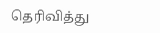தெரிவித்து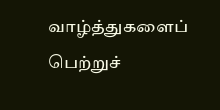வாழ்த்துகளைப் பெற்றுச்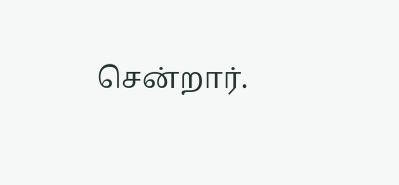சென்றார்.